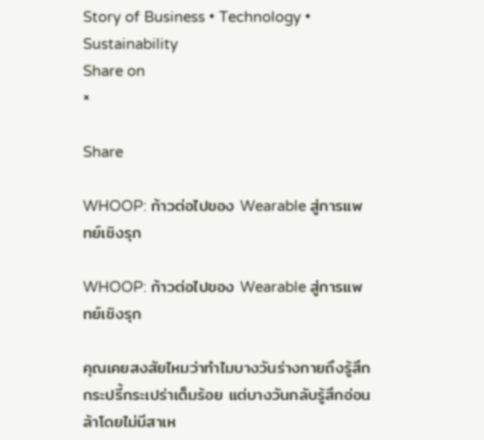Story of Business • Technology • Sustainability
Share on
×

Share

WHOOP: ก้าวต่อไปของ Wearable สู่การแพทย์เชิงรุก

WHOOP: ก้าวต่อไปของ Wearable สู่การแพทย์เชิงรุก

คุณเคยสงสัยไหมว่าทำไมบางวันร่างกายถึงรู้สึกกระปรี้กระเปร่าเต็มร้อย แต่บางวันกลับรู้สึกอ่อนล้าโดยไม่มีสาเห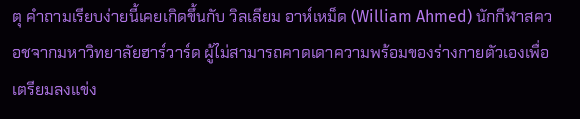ตุ คำถามเรียบง่ายนี้เคยเกิดขึ้นกับ วิลเลียม อาห์เหม็ด (William Ahmed) นักกีฬาสควอชจากมหาวิทยาลัยฮาร์วาร์ด ผู้ไม่สามารถคาดเดาความพร้อมของร่างกายตัวเองเพื่อเตรียมลงแข่ง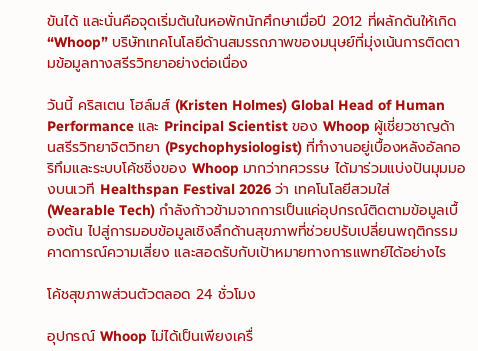ขันได้ และนั่นคือจุดเริ่มต้นในหอพักนักศึกษาเมื่อปี 2012 ที่ผลักดันให้เกิด “Whoop” บริษัทเทคโนโลยีด้านสมรรถภาพของมนุษย์ที่มุ่งเน้นการติดตามข้อมูลทางสรีรวิทยาอย่างต่อเนื่อง

วันนี้ คริสเตน โฮล์มส์ (Kristen Holmes) Global Head of Human Performance และ Principal Scientist ของ Whoop ผู้เชี่ยวชาญด้านสรีรวิทยาจิตวิทยา (Psychophysiologist) ที่ทำงานอยู่เบื้องหลังอัลกอริทึมและระบบโค้ชชิ่งของ Whoop มากว่าทศวรรษ ได้มาร่วมแบ่งปันมุมมองบนเวที Healthspan Festival 2026 ว่า เทคโนโลยีสวมใส่ (Wearable Tech) กำลังก้าวข้ามจากการเป็นแค่อุปกรณ์ติดตามข้อมูลเบื้องต้น ไปสู่การมอบข้อมูลเชิงลึกด้านสุขภาพที่ช่วยปรับเปลี่ยนพฤติกรรม คาดการณ์ความเสี่ยง และสอดรับกับเป้าหมายทางการแพทย์ได้อย่างไร

โค้ชสุขภาพส่วนตัวตลอด 24 ชั่วโมง

อุปกรณ์ Whoop ไม่ได้เป็นเพียงเครื่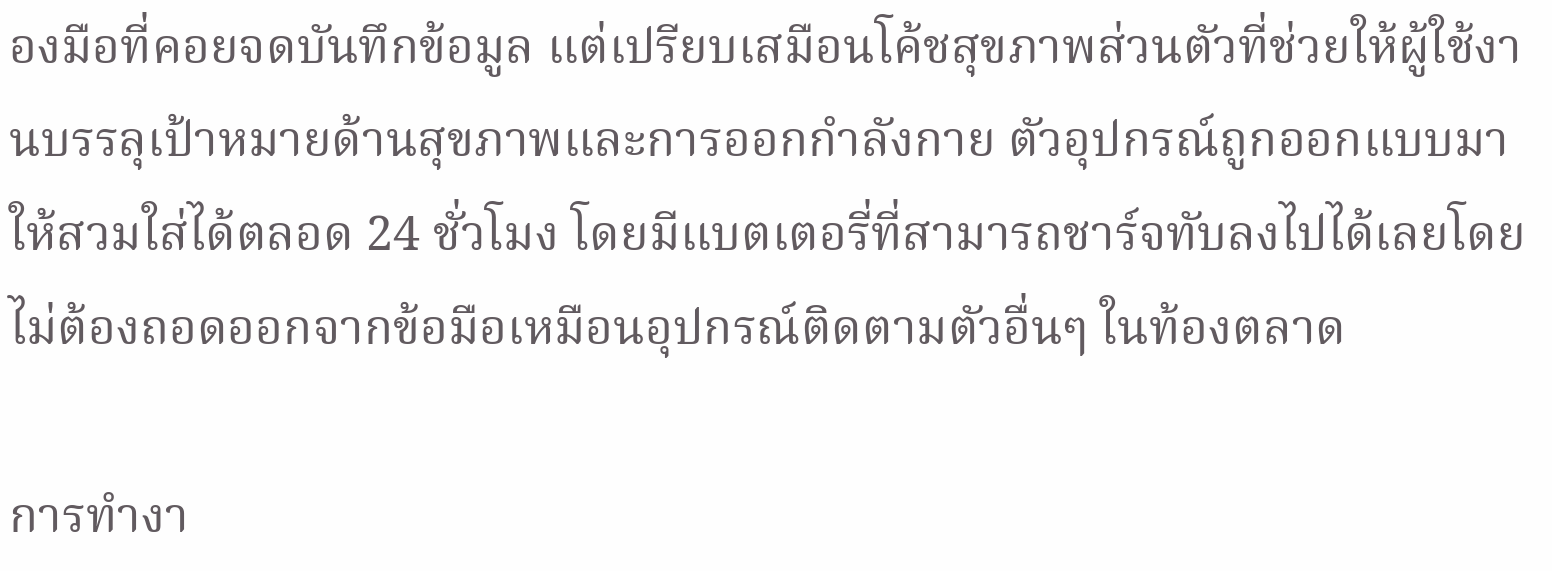องมือที่คอยจดบันทึกข้อมูล แต่เปรียบเสมือนโค้ชสุขภาพส่วนตัวที่ช่วยให้ผู้ใช้งานบรรลุเป้าหมายด้านสุขภาพและการออกกำลังกาย ตัวอุปกรณ์ถูกออกแบบมาให้สวมใส่ได้ตลอด 24 ชั่วโมง โดยมีแบตเตอรี่ที่สามารถชาร์จทับลงไปได้เลยโดยไม่ต้องถอดออกจากข้อมือเหมือนอุปกรณ์ติดตามตัวอื่นๆ ในท้องตลาด

การทำงา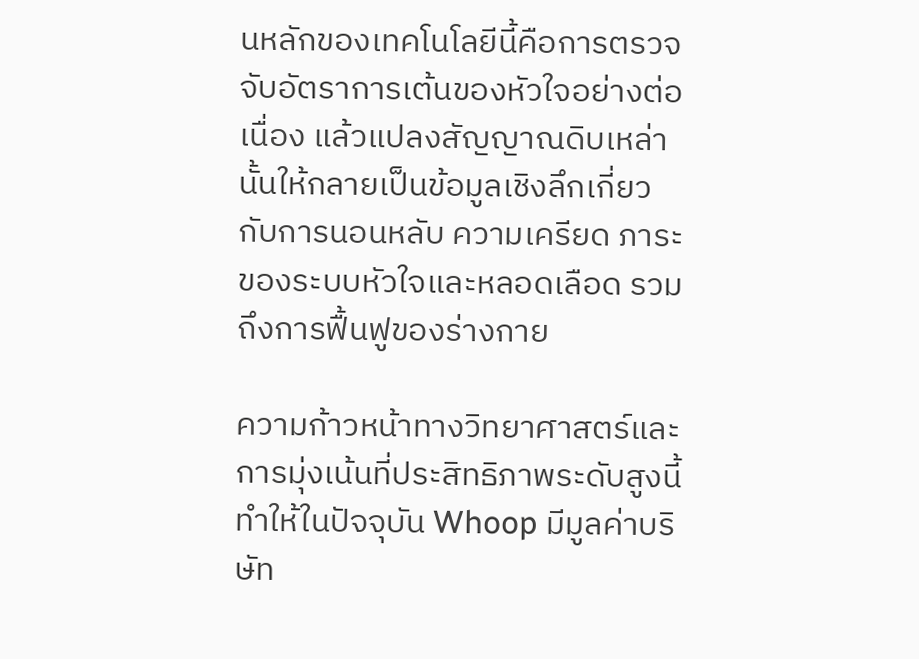นหลักของเทคโนโลยีนี้คือการตรวจจับอัตราการเต้นของหัวใจอย่างต่อเนื่อง แล้วแปลงสัญญาณดิบเหล่านั้นให้กลายเป็นข้อมูลเชิงลึกเกี่ยวกับการนอนหลับ ความเครียด ภาระของระบบหัวใจและหลอดเลือด รวมถึงการฟื้นฟูของร่างกาย

ความก้าวหน้าทางวิทยาศาสตร์และการมุ่งเน้นที่ประสิทธิภาพระดับสูงนี้ ทำให้ในปัจจุบัน Whoop มีมูลค่าบริษัท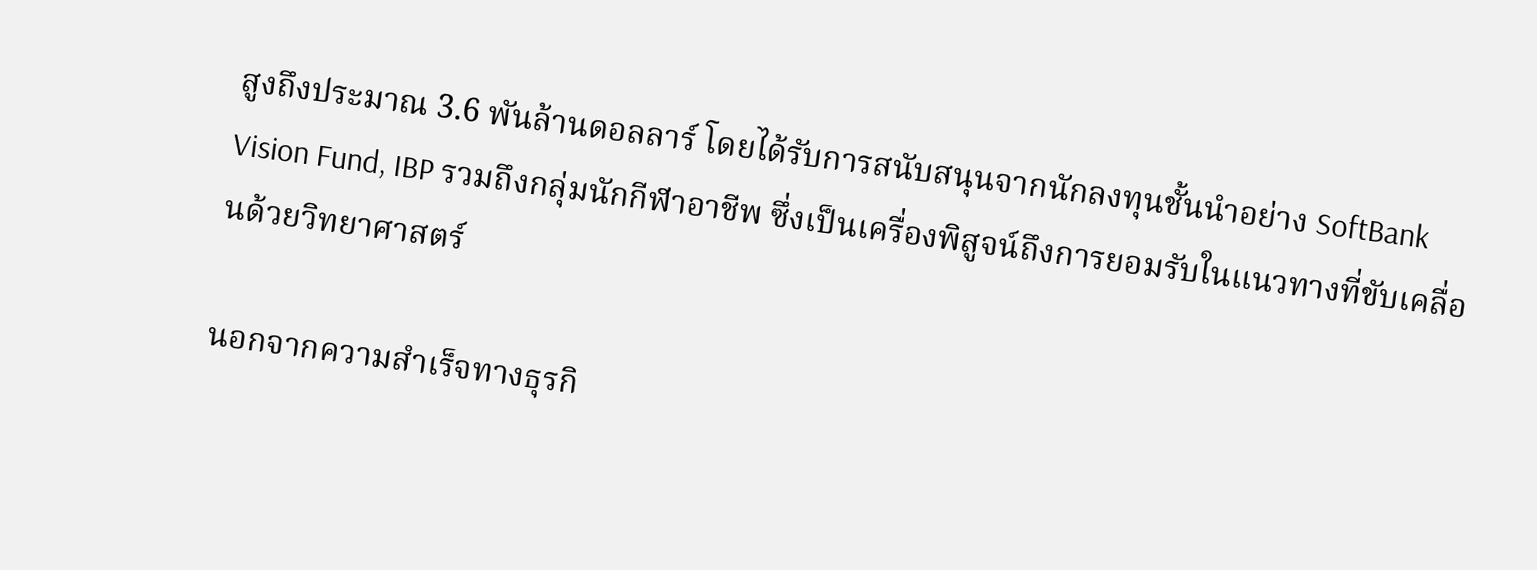สูงถึงประมาณ 3.6 พันล้านดอลลาร์ โดยได้รับการสนับสนุนจากนักลงทุนชั้นนำอย่าง SoftBank Vision Fund, IBP รวมถึงกลุ่มนักกีฬาอาชีพ ซึ่งเป็นเครื่องพิสูจน์ถึงการยอมรับในแนวทางที่ขับเคลื่อนด้วยวิทยาศาสตร์

นอกจากความสำเร็จทางธุรกิ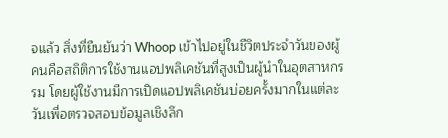จแล้ว สิ่งที่ยืนยันว่า Whoop เข้าไปอยู่ในชีวิตประจำวันของผู้คนคือสถิติการใช้งานแอปพลิเคชันที่สูงเป็นผู้นำในอุตสาหกรรม โดยผู้ใช้งานมีการเปิดแอปพลิเคชันบ่อยครั้งมากในแต่ละวันเพื่อตรวจสอบข้อมูลเชิงลึก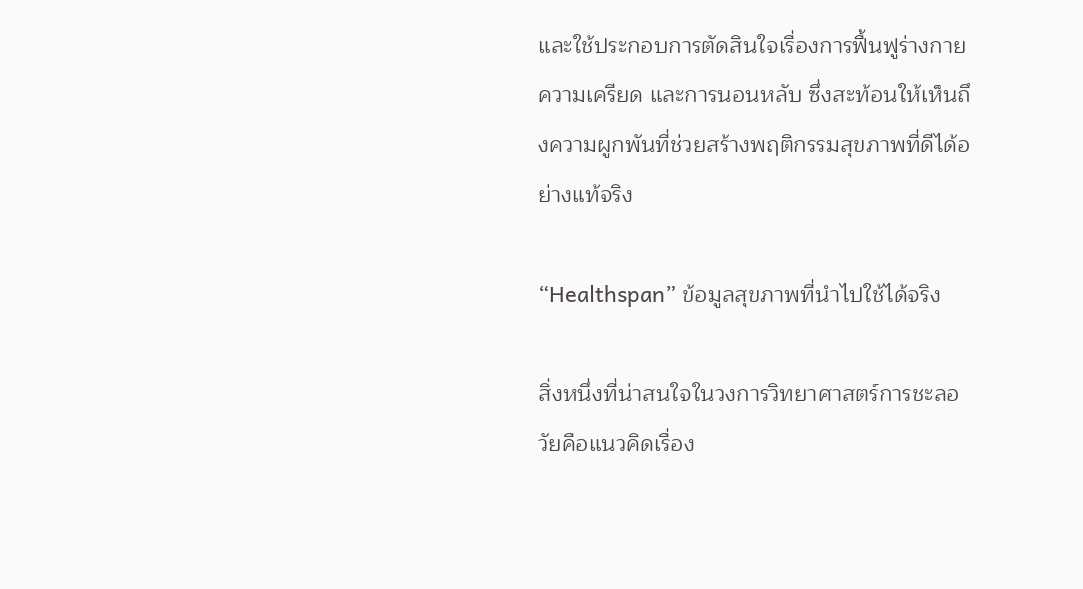และใช้ประกอบการตัดสินใจเรื่องการฟื้นฟูร่างกาย ความเครียด และการนอนหลับ ซึ่งสะท้อนให้เห็นถึงความผูกพันที่ช่วยสร้างพฤติกรรมสุขภาพที่ดีได้อย่างแท้จริง

“Healthspan” ข้อมูลสุขภาพที่นำไปใช้ได้จริง

สิ่งหนึ่งที่น่าสนใจในวงการวิทยาศาสตร์การชะลอวัยคือแนวคิดเรื่อง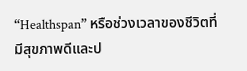“Healthspan” หรือช่วงเวลาของชีวิตที่มีสุขภาพดีและป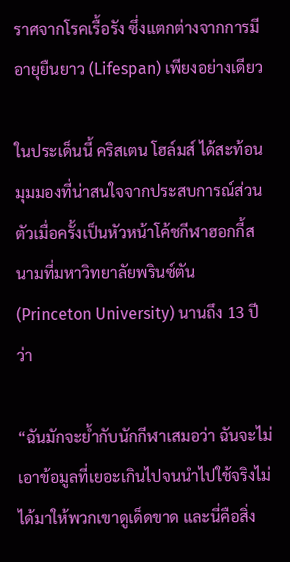ราศจากโรคเรื้อรัง ซึ่งแตกต่างจากการมีอายุยืนยาว (Lifespan) เพียงอย่างเดียว

ในประเด็นนี้ คริสเตน โฮล์มส์ ได้สะท้อนมุมมองที่น่าสนใจจากประสบการณ์ส่วนตัวเมื่อครั้งเป็นหัวหน้าโค้ชกีฬาฮอกกี้สนามที่มหาวิทยาลัยพรินซ์ตัน (Princeton University) นานถึง 13 ปี ว่า

“ฉันมักจะย้ำกับนักกีฬาเสมอว่า ฉันจะไม่เอาข้อมูลที่เยอะเกินไปจนนำไปใช้จริงไม่ได้มาให้พวกเขาดูเด็ดขาด และนี่คือสิ่ง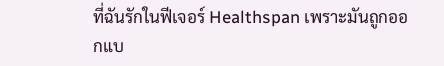ที่ฉันรักในฟีเจอร์ Healthspan เพราะมันถูกออกแบ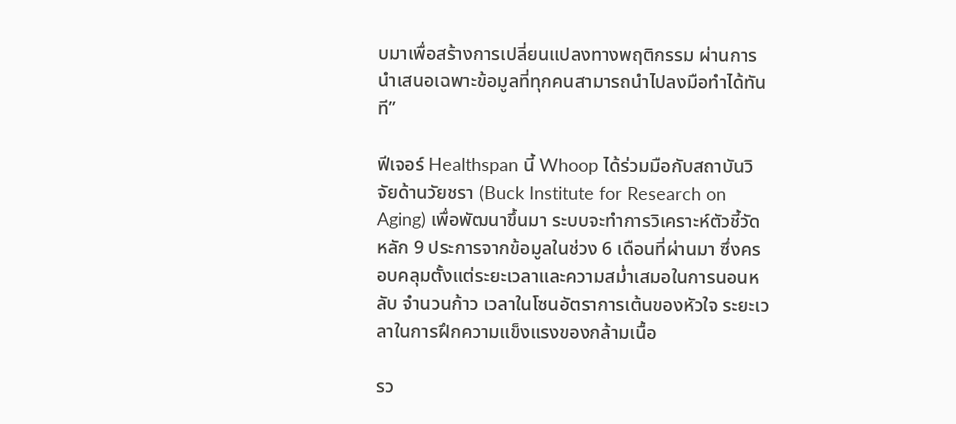บมาเพื่อสร้างการเปลี่ยนแปลงทางพฤติกรรม ผ่านการนำเสนอเฉพาะข้อมูลที่ทุกคนสามารถนำไปลงมือทำได้ทันที”

ฟีเจอร์ Healthspan นี้ Whoop ได้ร่วมมือกับสถาบันวิจัยด้านวัยชรา (Buck Institute for Research on Aging) เพื่อพัฒนาขึ้นมา ระบบจะทำการวิเคราะห์ตัวชี้วัดหลัก 9 ประการจากข้อมูลในช่วง 6 เดือนที่ผ่านมา ซึ่งครอบคลุมตั้งแต่ระยะเวลาและความสม่ำเสมอในการนอนหลับ จำนวนก้าว เวลาในโซนอัตราการเต้นของหัวใจ ระยะเวลาในการฝึกความแข็งแรงของกล้ามเนื้อ

รว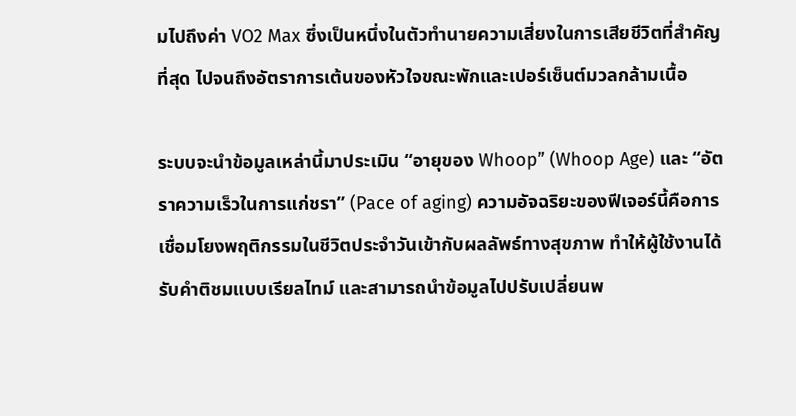มไปถึงค่า VO2 Max ซึ่งเป็นหนึ่งในตัวทำนายความเสี่ยงในการเสียชีวิตที่สำคัญที่สุด ไปจนถึงอัตราการเต้นของหัวใจขณะพักและเปอร์เซ็นต์มวลกล้ามเนื้อ

ระบบจะนำข้อมูลเหล่านี้มาประเมิน “อายุของ Whoop” (Whoop Age) และ “อัตราความเร็วในการแก่ชรา” (Pace of aging) ความอัจฉริยะของฟีเจอร์นี้คือการเชื่อมโยงพฤติกรรมในชีวิตประจำวันเข้ากับผลลัพธ์ทางสุขภาพ ทำให้ผู้ใช้งานได้รับคำติชมแบบเรียลไทม์ และสามารถนำข้อมูลไปปรับเปลี่ยนพ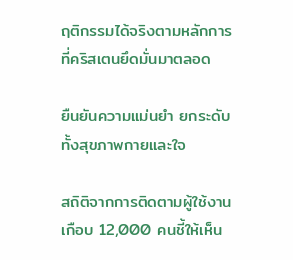ฤติกรรมได้จริงตามหลักการที่คริสเตนยึดมั่นมาตลอด

ยืนยันความแม่นยำ ยกระดับทั้งสุขภาพกายและใจ

สถิติจากการติดตามผู้ใช้งานเกือบ 12,000 คนชี้ให้เห็น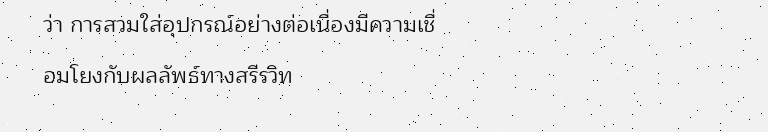ว่า การสวมใส่อุปกรณ์อย่างต่อเนื่องมีความเชื่อมโยงกับผลลัพธ์ทางสรีรวิท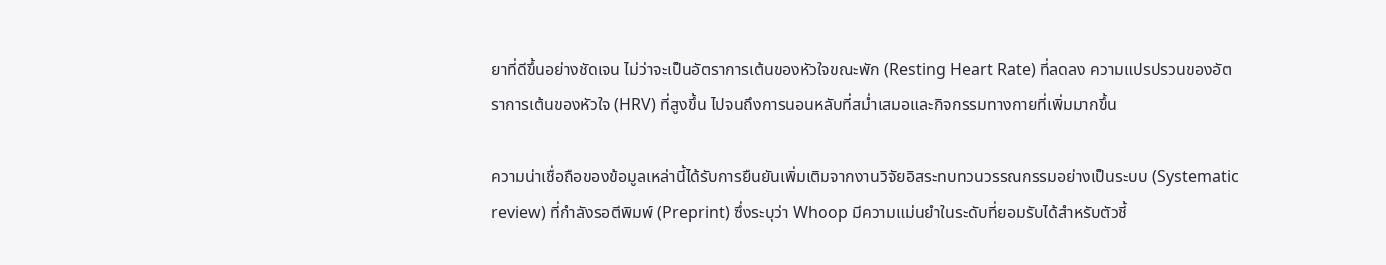ยาที่ดีขึ้นอย่างชัดเจน ไม่ว่าจะเป็นอัตราการเต้นของหัวใจขณะพัก (Resting Heart Rate) ที่ลดลง ความแปรปรวนของอัตราการเต้นของหัวใจ (HRV) ที่สูงขึ้น ไปจนถึงการนอนหลับที่สม่ำเสมอและกิจกรรมทางกายที่เพิ่มมากขึ้น

ความน่าเชื่อถือของข้อมูลเหล่านี้ได้รับการยืนยันเพิ่มเติมจากงานวิจัยอิสระทบทวนวรรณกรรมอย่างเป็นระบบ (Systematic review) ที่กำลังรอตีพิมพ์ (Preprint) ซึ่งระบุว่า Whoop มีความแม่นยำในระดับที่ยอมรับได้สำหรับตัวชี้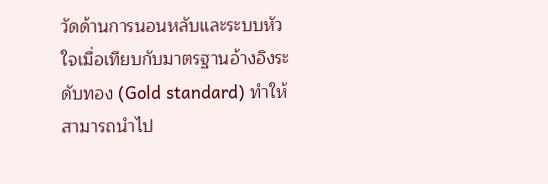วัดด้านการนอนหลับและระบบหัวใจเมื่อเทียบกับมาตรฐานอ้างอิงระดับทอง (Gold standard) ทำให้สามารถนำไป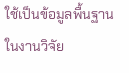ใช้เป็นข้อมูลพื้นฐานในงานวิจัย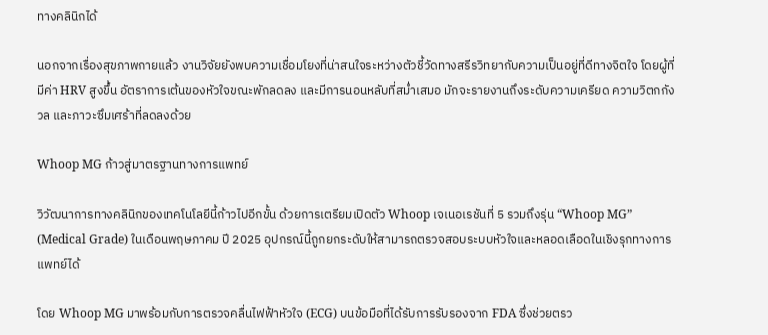ทางคลินิกได้

นอกจากเรื่องสุขภาพกายแล้ว งานวิจัยยังพบความเชื่อมโยงที่น่าสนใจระหว่างตัวชี้วัดทางสรีรวิทยากับความเป็นอยู่ที่ดีทางจิตใจ โดยผู้ที่มีค่า HRV สูงขึ้น อัตราการเต้นของหัวใจขณะพักลดลง และมีการนอนหลับที่สม่ำเสมอ มักจะรายงานถึงระดับความเครียด ความวิตกกังวล และภาวะซึมเศร้าที่ลดลงด้วย

Whoop MG ก้าวสู่มาตรฐานทางการแพทย์

วิวัฒนาการทางคลินิกของเทคโนโลยีนี้ก้าวไปอีกขั้น ด้วยการเตรียมเปิดตัว Whoop เจเนอเรชันที่ 5 รวมถึงรุ่น “Whoop MG” (Medical Grade) ในเดือนพฤษภาคม ปี 2025 อุปกรณ์นี้ถูกยกระดับให้สามารถตรวจสอบระบบหัวใจและหลอดเลือดในเชิงรุกทางการแพทย์ได้

โดย Whoop MG มาพร้อมกับการตรวจคลื่นไฟฟ้าหัวใจ (ECG) บนข้อมือที่ได้รับการรับรองจาก FDA ซึ่งช่วยตรว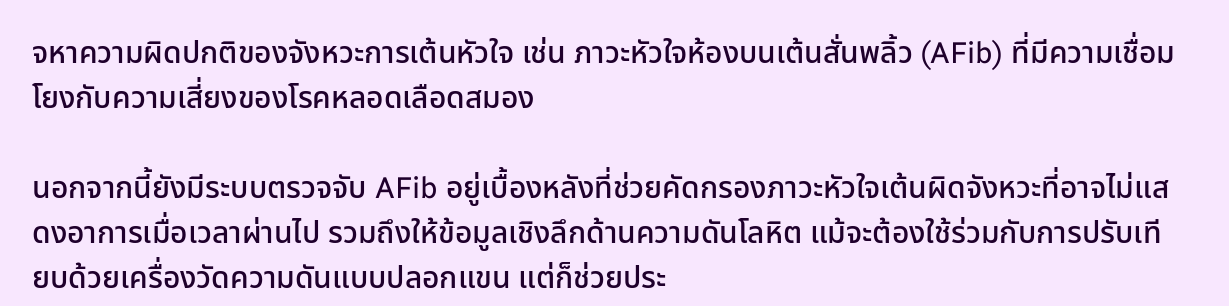จหาความผิดปกติของจังหวะการเต้นหัวใจ เช่น ภาวะหัวใจห้องบนเต้นสั่นพลิ้ว (AFib) ที่มีความเชื่อมโยงกับความเสี่ยงของโรคหลอดเลือดสมอง

นอกจากนี้ยังมีระบบตรวจจับ AFib อยู่เบื้องหลังที่ช่วยคัดกรองภาวะหัวใจเต้นผิดจังหวะที่อาจไม่แสดงอาการเมื่อเวลาผ่านไป รวมถึงให้ข้อมูลเชิงลึกด้านความดันโลหิต แม้จะต้องใช้ร่วมกับการปรับเทียบด้วยเครื่องวัดความดันแบบปลอกแขน แต่ก็ช่วยประ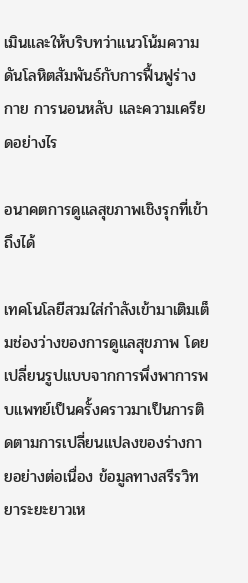เมินและให้บริบทว่าแนวโน้มความดันโลหิตสัมพันธ์กับการฟื้นฟูร่างกาย การนอนหลับ และความเครียดอย่างไร

อนาคตการดูแลสุขภาพเชิงรุกที่เข้าถึงได้

เทคโนโลยีสวมใส่กำลังเข้ามาเติมเต็มช่องว่างของการดูแลสุขภาพ โดยเปลี่ยนรูปแบบจากการพึ่งพาการพบแพทย์เป็นครั้งคราวมาเป็นการติดตามการเปลี่ยนแปลงของร่างกายอย่างต่อเนื่อง ข้อมูลทางสรีรวิทยาระยะยาวเห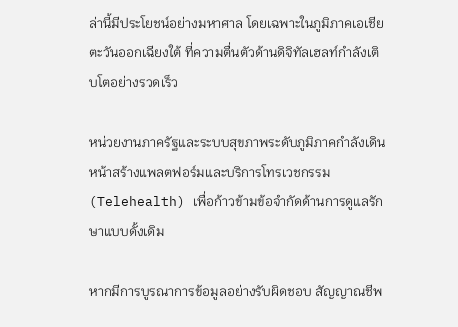ล่านี้มีประโยชน์อย่างมหาศาล โดยเฉพาะในภูมิภาคเอเชียตะวันออกเฉียงใต้ ที่ความตื่นตัวด้านดิจิทัลเฮลท์กำลังเติบโตอย่างรวดเร็ว

หน่วยงานภาครัฐและระบบสุขภาพระดับภูมิภาคกำลังเดินหน้าสร้างแพลตฟอร์มและบริการโทรเวชกรรม (Telehealth) เพื่อก้าวข้ามข้อจำกัดด้านการดูแลรักษาแบบดั้งเดิม

หากมีการบูรณาการข้อมูลอย่างรับผิดชอบ สัญญาณชีพ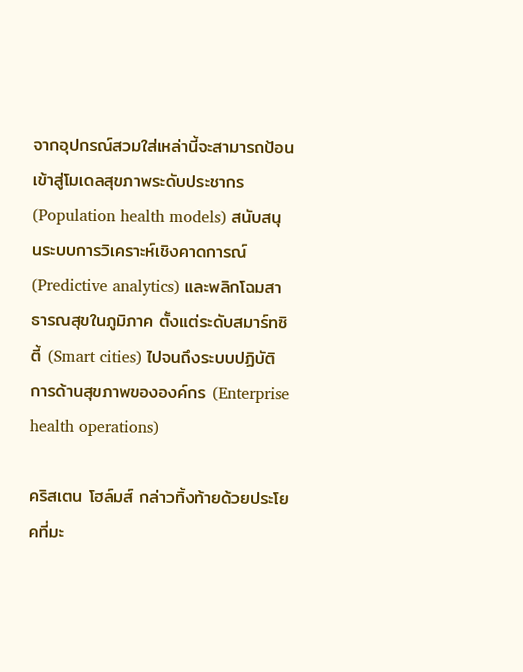จากอุปกรณ์สวมใส่เหล่านี้จะสามารถป้อนเข้าสู่โมเดลสุขภาพระดับประชากร (Population health models) สนับสนุนระบบการวิเคราะห์เชิงคาดการณ์ (Predictive analytics) และพลิกโฉมสาธารณสุขในภูมิภาค ตั้งแต่ระดับสมาร์ทซิตี้ (Smart cities) ไปจนถึงระบบปฏิบัติการด้านสุขภาพขององค์กร (Enterprise health operations)

คริสเตน โฮล์มส์ กล่าวทิ้งท้ายด้วยประโยคที่มะ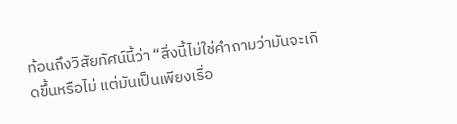ท้อนถึงวิสัยทัศน์นี้ว่า “สิ่งนี้ไม่ใช่คำถามว่ามันจะเกิดขึ้นหรือไม่ แต่มันเป็นเพียงเรื่อ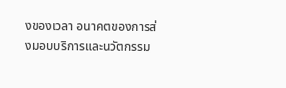งของเวลา อนาคตของการส่งมอบบริการและนวัตกรรม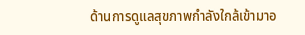ด้านการดูแลสุขภาพกำลังใกล้เข้ามาอ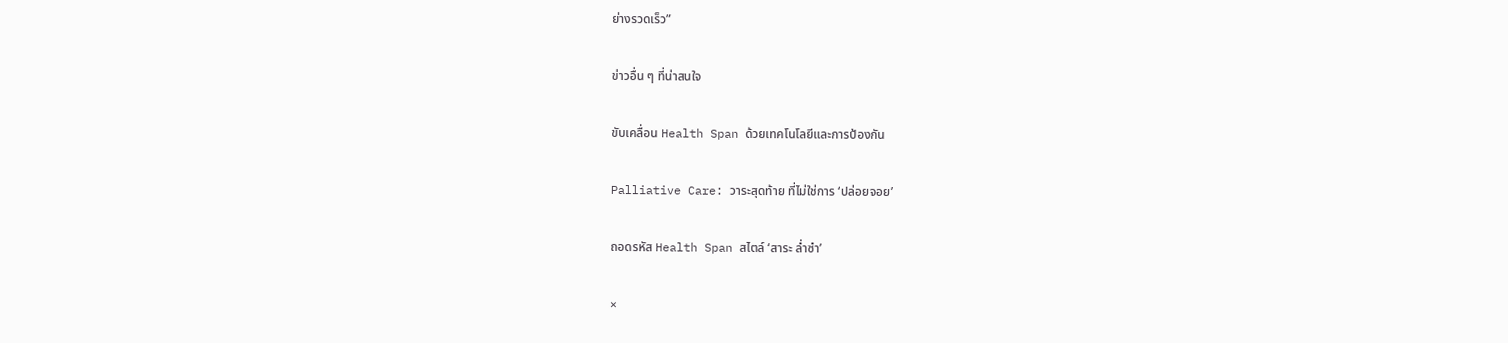ย่างรวดเร็ว”

ข่าวอื่น ๆ ที่น่าสนใจ

ขับเคลื่อน Health Span ด้วยเทคโนโลยีและการป้องกัน

Palliative Care: วาระสุดท้าย ที่ไม่ใช่การ ‘ปล่อยจอย’

ถอดรหัส Health Span สไตล์ ‘สาระ ล่ำซำ’

×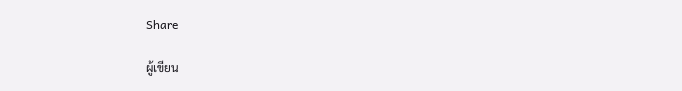Share

ผู้เขียน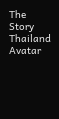The Story Thailand Avatar